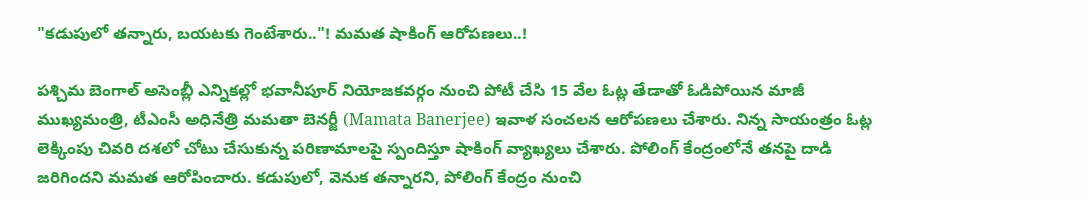"కడుపులో తన్నారు, బయటకు గెంటేశారు.."! మమత షాకింగ్ ఆరోపణలు..!

పశ్చిమ బెంగాల్ అసెంబ్లీ ఎన్నికల్లో భవానీపూర్ నియోజకవర్గం నుంచి పోటీ చేసి 15 వేల ఓట్ల తేడాతో ఓడిపోయిన మాజీ ముఖ్యమంత్రి, టీఎంసీ అధినేత్రి మమతా బెనర్జీ (Mamata Banerjee) ఇవాళ సంచలన ఆరోపణలు చేశారు. నిన్న సాయంత్రం ఓట్ల లెక్కింపు చివరి దశలో చోటు చేసుకున్న పరిణామాలపై స్పందిస్తూ షాకింగ్ వ్యాఖ్యలు చేశారు. పోలింగ్ కేంద్రంలోనే తనపై దాడి జరిగిందని మమత ఆరోపించారు. కడుపులో, వెనుక తన్నారని, పోలింగ్ కేంద్రం నుంచి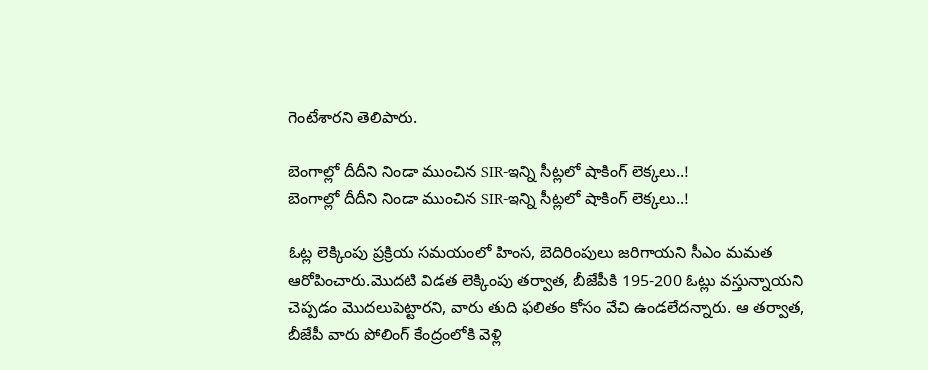గెంటేశారని తెలిపారు.

బెంగాల్లో దీదీని నిండా ముంచిన SIR-ఇన్ని సీట్లలో షాకింగ్ లెక్కలు..!
బెంగాల్లో దీదీని నిండా ముంచిన SIR-ఇన్ని సీట్లలో షాకింగ్ లెక్కలు..!

ఓట్ల లెక్కింపు ప్రక్రియ సమయంలో హింస, బెదిరింపులు జరిగాయని సీఎం మమత ఆరోపించారు.మొదటి విడత లెక్కింపు తర్వాత, బీజేపీకి 195-200 ఓట్లు వస్తున్నాయని చెప్పడం మొదలుపెట్టారని, వారు తుది ఫలితం కోసం వేచి ఉండలేదన్నారు. ఆ తర్వాత, బీజేపీ వారు పోలింగ్ కేంద్రంలోకి వెళ్లి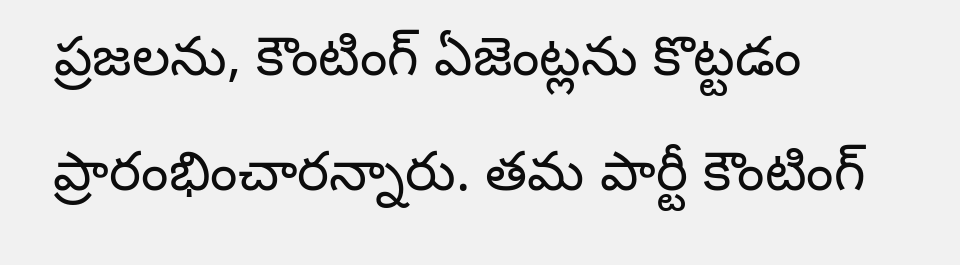ప్రజలను, కౌంటింగ్ ఏజెంట్లను కొట్టడం ప్రారంభించారన్నారు. తమ పార్టీ కౌంటింగ్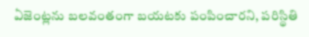ఏజెంట్లను బలవంతంగా బయటకు పంపించారని, పరిస్థితి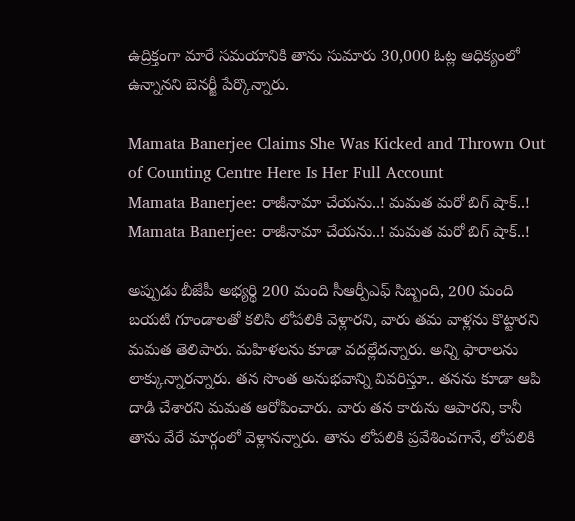ఉద్రిక్తంగా మారే సమయానికి తాను సుమారు 30,000 ఓట్ల ఆధిక్యంలో ఉన్నానని బెనర్జీ పేర్కొన్నారు.

Mamata Banerjee Claims She Was Kicked and Thrown Out of Counting Centre Here Is Her Full Account
Mamata Banerjee: రాజీనామా చేయను..! మమత మరో బిగ్ షాక్..!
Mamata Banerjee: రాజీనామా చేయను..! మమత మరో బిగ్ షాక్..!

అప్పుడు బీజేపీ అభ్యర్థి 200 మంది సీఆర్పీఎఫ్ సిబ్బంది, 200 మంది బయటి గూండాలతో కలిసి లోపలికి వెళ్లారని, వారు తమ వాళ్లను కొట్టారని మమత తెలిపారు. మహిళలను కూడా వదల్లేదన్నారు. అన్ని ఫారాలను లాక్కున్నారన్నారు. తన సొంత అనుభవాన్ని వివరిస్తూ.. తనను కూడా ఆపి దాడి చేశారని మమత ఆరోపించారు. వారు తన కారును ఆపారని, కానీ తాను వేరే మార్గంలో వెళ్లానన్నారు. తాను లోపలికి ప్రవేశించగానే, లోపలికి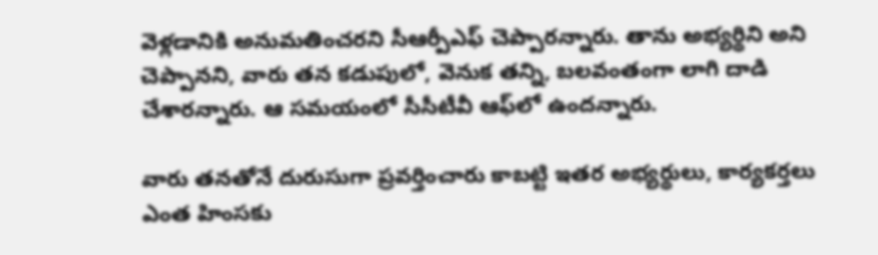వెళ్లడానికి అనుమతించరని సీఆర్పీఎఫ్ చెప్పారన్నారు. తాను అభ్యర్థిని అని చెప్పానని, వారు తన కడుపులో, వెనుక తన్ని, బలవంతంగా లాగి దాడి చేశారన్నారు. ఆ సమయంలో సీసీటీవీ ఆఫ్‌లో ఉందన్నారు.

వారు తనతోనే దురుసుగా ప్రవర్తించారు కాబట్టి ఇతర అభ్యర్థులు, కార్యకర్తలు ఎంత హింసకు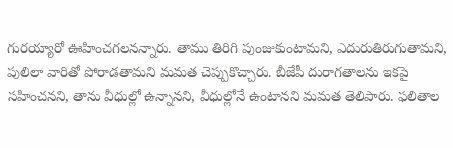గురయ్యారో ఊహించగలనన్నారు. తాము తిరిగి పుంజుకుంటామని, ఎదురుతిరుగుతామని, పులిలా వారితో పోరాడతామని మమత చెప్పుకొచ్చారు. బీజేపీ దురాగతాలను ఇకపై సహించనని, తాను వీధుల్లో ఉన్నానని, వీధుల్లోనే ఉంటానని మమత తెలిపారు. ఫలితాల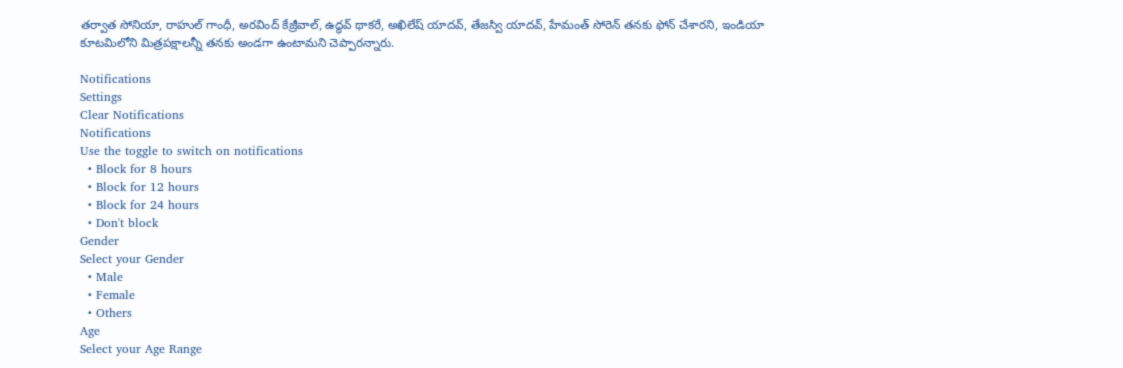తర్వాత సోనియా, రాహుల్ గాంధీ, అరవింద్ కేజ్రీవాల్, ఉద్ధవ్ థాకరే, అఖిలేష్ యాదవ్, తేజస్వి యాదవ్, హేమంత్ సోరెన్ తనకు ఫోన్ చేశారని, ఇండియా కూటమిలోని మిత్రపక్షాలన్నీ తనకు అండగా ఉంటామని చెప్పారన్నారు.

Notifications
Settings
Clear Notifications
Notifications
Use the toggle to switch on notifications
  • Block for 8 hours
  • Block for 12 hours
  • Block for 24 hours
  • Don't block
Gender
Select your Gender
  • Male
  • Female
  • Others
Age
Select your Age Range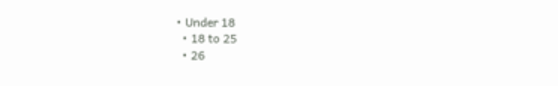• Under 18
  • 18 to 25
  • 26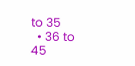to 35
  • 36 to 45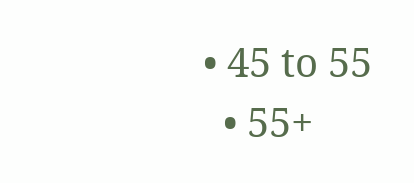• 45 to 55
  • 55+